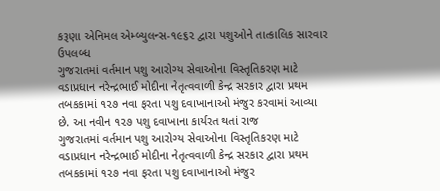કરૂણા એનિમલ એમ્બ્યુલન્સ-૧૯૬૨ દ્વારા પશુઓને તાત્કાલિક સારવાર ઉપલબ્ધ
ગુજરાતમાં વર્તમાન પશુ આરોગ્ય સેવાઓના વિસ્તૃતિકરણ માટે વડાપ્રધાન નરેન્દ્રભાઈ મોદીના નેતૃત્વવાળી કેન્દ્ર સરકાર દ્વારા પ્રથમ તબકકામાં ૧૨૭ નવા ફરતા પશુ દવાખાનાઓ મંજુર કરવામાં આવ્યા છે. આ નવીન ૧૨૭ પશુ દવાખાના કાર્યરત થતાં રાજ
ગુજરાતમાં વર્તમાન પશુ આરોગ્ય સેવાઓના વિસ્તૃતિકરણ માટે વડાપ્રધાન નરેન્દ્રભાઈ મોદીના નેતૃત્વવાળી કેન્દ્ર સરકાર દ્વારા પ્રથમ તબકકામાં ૧૨૭ નવા ફરતા પશુ દવાખાનાઓ મંજુર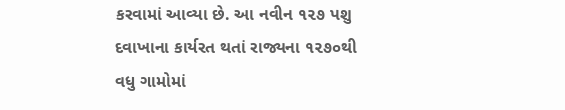કરવામાં આવ્યા છે. આ નવીન ૧૨૭ પશુ દવાખાના કાર્યરત થતાં રાજ્યના ૧૨૭૦થી વધુ ગામોમાં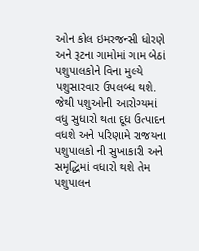ઓન કોલ ઇમરજન્સી ધોરણે અને રૂટના ગામોમાં ગામ બેઠાં પશુપાલકોને વિના મુલ્યે પશુસારવાર ઉપલબ્ધ થશે. જેથી પશુઓની આરોગ્યમાં વધુ સુધારો થતા દૂધ ઉત્પાદન વધશે અને પરિણામે રાજયના પશુપાલકો ની સુખાકારી અને સમૃદ્ધિમાં વધારો થશે તેમ પશુપાલન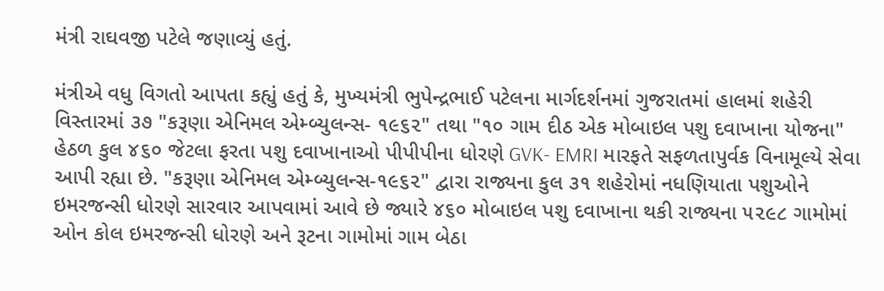મંત્રી રાઘવજી પટેલે જણાવ્યું હતું.

મંત્રીએ વધુ વિગતો આપતા કહ્યું હતું કે, મુખ્યમંત્રી ભુપેન્દ્રભાઈ પટેલના માર્ગદર્શનમાં ગુજરાતમાં હાલમાં શહેરી વિસ્તારમાં ૩૭ "કરૂણા એનિમલ એમ્બ્યુલન્સ- ૧૯૬૨" તથા "૧૦ ગામ દીઠ એક મોબાઇલ પશુ દવાખાના યોજના" હેઠળ કુલ ૪૬૦ જેટલા ફરતા પશુ દવાખાનાઓ પીપીપીના ધોરણે GVK- EMRI મારફતે સફળતાપુર્વક વિનામૂલ્યે સેવા આપી રહ્યા છે. "કરૂણા એનિમલ એમ્બ્યુલન્સ-૧૯૬૨" દ્વારા રાજ્યના કુલ ૩૧ શહેરોમાં નધણિયાતા પશુઓને ઇમરજન્સી ધોરણે સારવાર આપવામાં આવે છે જ્યારે ૪૬૦ મોબાઇલ પશુ દવાખાના થકી રાજ્યના ૫૨૯૮ ગામોમાં ઓન કોલ ઇમરજન્સી ધોરણે અને રૂટના ગામોમાં ગામ બેઠા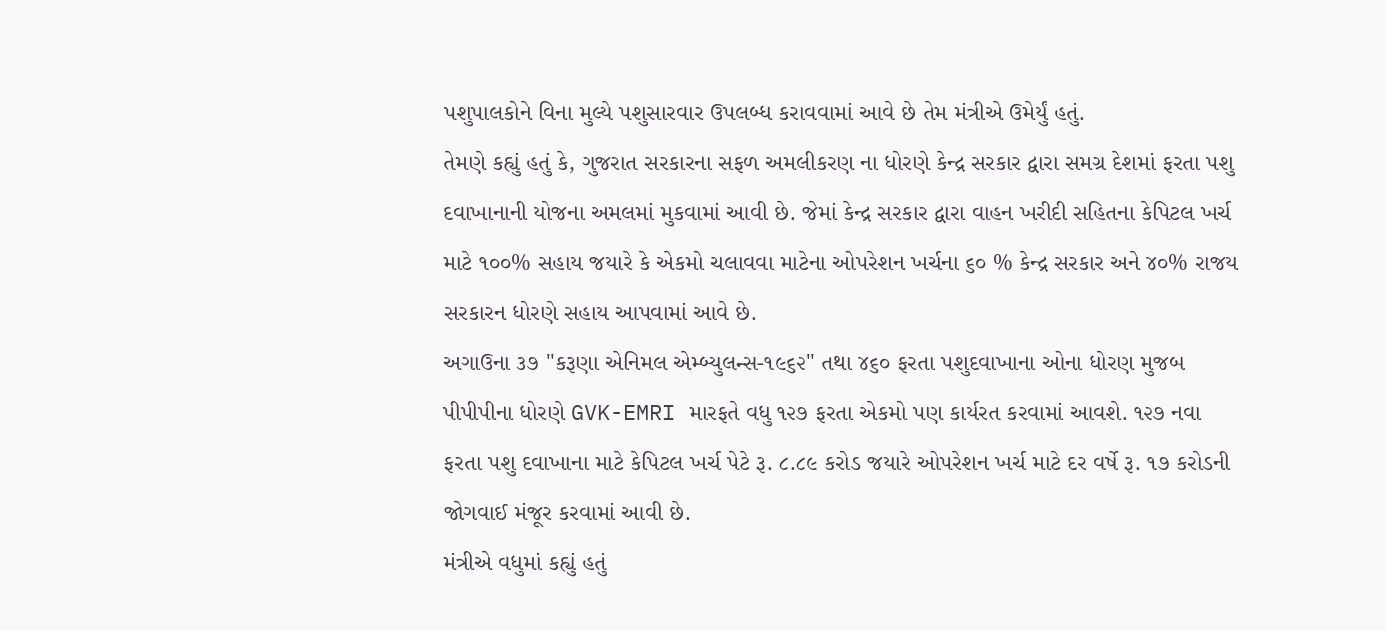પશુપાલકોને વિના મુલ્યે પશુસારવાર ઉપલબ્ધ કરાવવામાં આવે છે તેમ મંત્રીએ ઉમેર્યું હતું.
તેમણે કહ્યું હતું કે, ગુજરાત સરકારના સફળ અમલીકરણ ના ધોરણે કેન્દ્ર સરકાર દ્વારા સમગ્ર દેશમાં ફરતા પશુ દવાખાનાની યોજના અમલમાં મુકવામાં આવી છે. જેમાં કેન્દ્ર સરકાર દ્વારા વાહન ખરીદી સહિતના કેપિટલ ખર્ચ માટે ૧૦૦% સહાય જયારે કે એકમો ચલાવવા માટેના ઓપરેશન ખર્ચના ૬૦ % કેન્દ્ર સરકાર અને ૪૦% રાજય સરકારન ધોરણે સહાય આપવામાં આવે છે.
અગાઉના ૩૭ "કરૂણા એનિમલ એમ્બ્યુલન્સ-૧૯૬૨" તથા ૪૬૦ ફરતા પશુદવાખાના ઓના ધોરણ મુજબ પીપીપીના ધોરણે GVK-EMRI મારફતે વધુ ૧૨૭ ફરતા એકમો પણ કાર્યરત કરવામાં આવશે. ૧૨૭ નવા ફરતા પશુ દવાખાના માટે કેપિટલ ખર્ચ પેટે રૂ. ૮.૮૯ કરોડ જયારે ઓપરેશન ખર્ચ માટે દર વર્ષે રૂ. ૧૭ કરોડની જોગવાઈ મંજૂર કરવામાં આવી છે.
મંત્રીએ વધુમાં કહ્યું હતું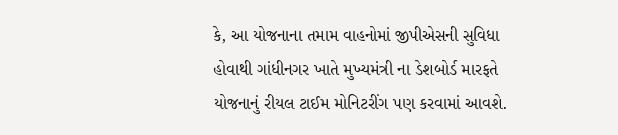કે, આ યોજનાના તમામ વાહનોમાં જીપીએસની સુવિધા હોવાથી ગાંધીનગર ખાતે મુખ્યમંત્રી ના ડેશબોર્ડ મારફતે યોજનાનું રીયલ ટાઈમ મોનિટરીંગ પણ કરવામાં આવશે.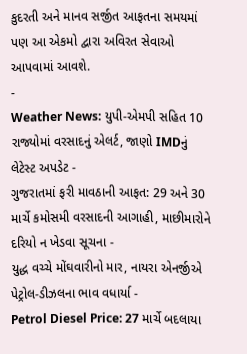કુદરતી અને માનવ સર્જીત આફતના સમયમાં પણ આ એકમો દ્વારા અવિરત સેવાઓ આપવામાં આવશે.
-
Weather News: યુપી-એમપી સહિત 10 રાજ્યોમાં વરસાદનું એલર્ટ, જાણો IMDનું લેટેસ્ટ અપડેટ -
ગુજરાતમાં ફરી માવઠાની આફત: 29 અને 30 માર્ચે કમોસમી વરસાદની આગાહી, માછીમારોને દરિયો ન ખેડવા સૂચના -
યુદ્ધ વચ્ચે મોંઘવારીનો માર, નાયરા એનર્જીએ પેટ્રોલ-ડીઝલના ભાવ વધાર્યા -
Petrol Diesel Price: 27 માર્ચે બદલાયા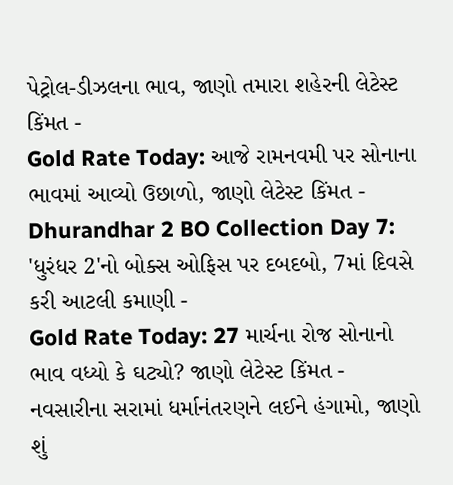પેટ્રોલ-ડીઝલના ભાવ, જાણો તમારા શહેરની લેટેસ્ટ કિંમત -
Gold Rate Today: આજે રામનવમી પર સોનાના ભાવમાં આવ્યો ઉછાળો, જાણો લેટેસ્ટ કિંમત -
Dhurandhar 2 BO Collection Day 7: 'ધુરંધર 2'નો બોક્સ ઓફિસ પર દબદબો, 7માં દિવસે કરી આટલી કમાણી -
Gold Rate Today: 27 માર્ચના રોજ સોનાનો ભાવ વધ્યો કે ઘટ્યો? જાણો લેટેસ્ટ કિંમત -
નવસારીના સરામાં ધર્માનંતરણને લઈને હંગામો, જાણો શું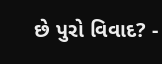છે પુરો વિવાદ? -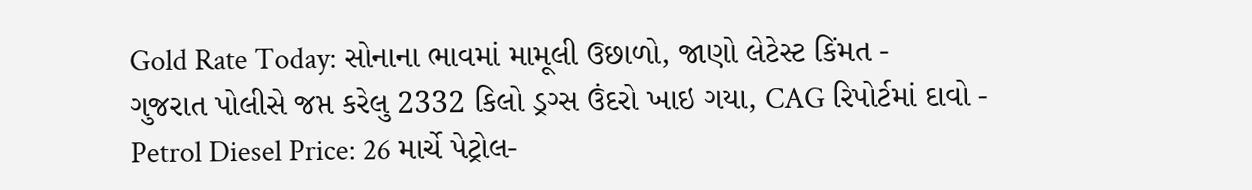Gold Rate Today: સોનાના ભાવમાં મામૂલી ઉછાળો, જાણો લેટેસ્ટ કિંમત -
ગુજરાત પોલીસે જપ્ત કરેલુ 2332 કિલો ડ્રગ્સ ઉંદરો ખાઇ ગયા, CAG રિપોર્ટમાં દાવો -
Petrol Diesel Price: 26 માર્ચે પેટ્રોલ-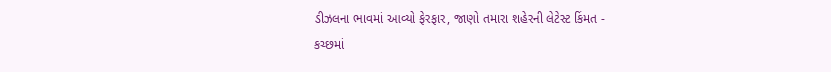ડીઝલના ભાવમાં આવ્યો ફેરફાર, જાણો તમારા શહેરની લેટેસ્ટ કિંમત -
કચ્છમાં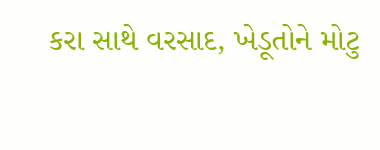કરા સાથે વરસાદ, ખેડૂતોને મોટુ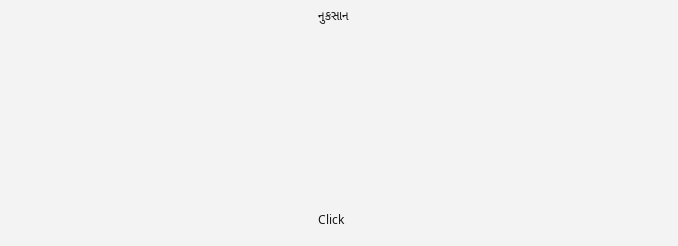નુકસાન







Click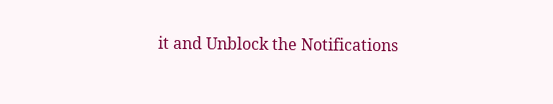it and Unblock the Notifications